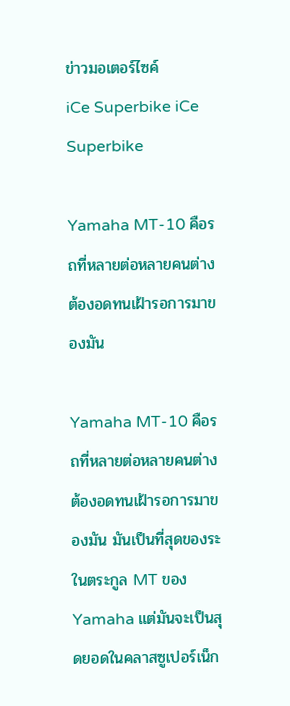ข่าวมอเตอร์ไซค์
iCe Superbike iCe Superbike

Yamaha MT-10 คือรถที่หลายต่อหลายคนต่างต้องอดทนเฝ้ารอการมาของมัน

Yamaha MT-10 คือรถที่หลายต่อหลายคนต่างต้องอดทนเฝ้ารอการมาของมัน มันเป็นที่สุดของระในตระกูล MT ของ Yamaha แต่มันจะเป็นสุดยอดในคลาสซูเปอร์เน็ก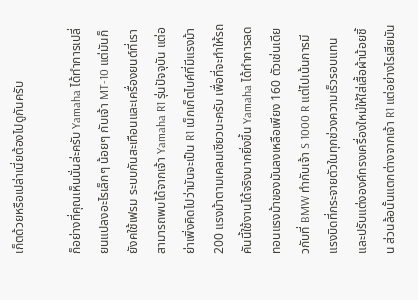เก็ตด้วยหรือเปล่าเนี่ยต้องไปดูกันครับ

ก็อย่างที่คุณเห็นนั่นล่ะครับ Yamaha ได้ทำการเปลี่ยนแปลงอะไรเล็กๆ น้อยๆ กับเจ้า MT-10 แต่มันก็ยังคใช้เฟรม ระบบกันสะเทือนและเครื่องยนต์ที่เราสามารถพบได้จากเจ้า Yamaha R1 รุ่นปัจจุบัน แต่อย่าเพิ่งคิดไปว่ามันจะเป็น R1 เน็กเก็ตไบค์ที่มีแรงม้า 200 แรงม้าตามเคลมเชียวนะครับ เพื่อที่จะทำให้รถคันนี้ใช้งานได้จริงมากยิ่งขึ้น Yamaha ได้ทำการลดทอนแรงม้าของมันลงเหลือเพียง 160 ตัวเช่นเดียวกับที่ BMW ทำกับเจ้า S 1000 R แต่ไปเน้นการมีแรงบิดที่กระจายตัวในทุกช่วงความเร็วรอบแทนและปรับแต่งองค์ทรงเครื่องใหม่ให้ใส่เสื้อผ้าน้อยชิ้น ส่วนล้อนั้นแตกต่างจากเจ้า R1 แต่อย่างไรเสียมัน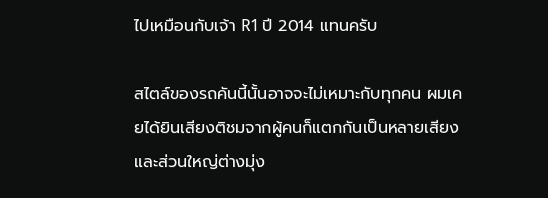ไปเหมือนกับเจ้า R1 ปี 2014 แทนครับ

สไตล์ของรถคันนี้นั้นอาจจะไม่เหมาะกับทุกคน ผมเคยได้ยินเสียงติชมจากผู้คนก็แตกกันเป็นหลายเสียง และส่วนใหญ่ต่างมุ่ง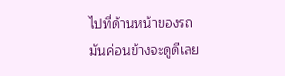ไปที่ด้านหน้าของรถ มันค่อนข้างจะดูดีเลย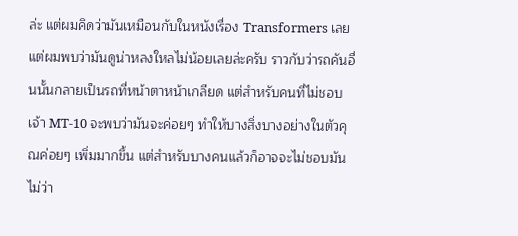ล่ะ แต่ผมคิดว่ามันเหมือนกับในหนังเรื่อง Transformers เลย แต่ผมพบว่ามันดูน่าหลงใหลไม่น้อยเลยล่ะครับ ราวกับว่ารถคันอื่นนั้นกลายเป็นรถที่หน้าตาหน้าเกลียด แต่สำหรับคนที่ไม่ชอบเจ้า MT-10 จะพบว่ามันจะค่อยๆ ทำให้บางสิ่งบางอย่างในตัวคุณค่อยๆ เพิ่มมากขึ้น แต่สำหรับบางคนแล้วก็อาจจะไม่ชอบมัน ไม่ว่า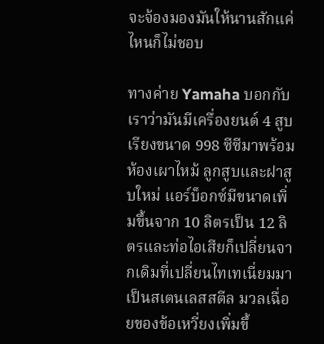จะจ้องมองมันให้นานสักแค่ไหนก็ไม่ชอบ

ทางค่าย Yamaha บอกกับเราว่ามันมีเครื่องยนต์ 4 สูบเรียงขนาด 998 ซีซีมาพร้อมห้องเผาไหม้ ลูกสูบและฝาสูบใหม่ แอร์บ็อกซ์มีขนาดเพิ่มขึ้นจาก 10 ลิตรเป็น 12 ลิตรและท่อไอเสียก็เปลี่ยนจากเดิมที่เปลี่ยนไทเทเนี่ยมมาเป็นสเตนเลสสตีล มวลเฉื่อยของข้อเหวี่ยงเพิ่มขึ้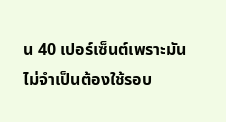น 40 เปอร์เซ็นต์เพราะมันไม่จำเป็นต้องใช้รอบ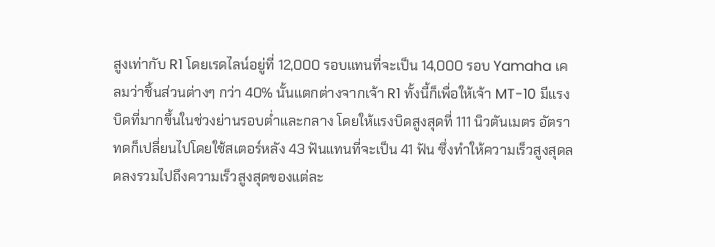สูงเท่ากับ R1 โดยเรดไลน์อยู่ที่ 12,000 รอบแทนที่จะเป็น 14,000 รอบ Yamaha เคลมว่าชิ้นส่วนต่างๆ กว่า 40% นั้นแตกต่างจากเจ้า R1 ทั้งนี้ก็เพื่อให้เจ้า MT-10 มีแรงบิดที่มากขึ้นในช่วงย่านรอบต่ำและกลาง โดยให้แรงบิดสูงสุดที่ 111 นิวตันเมตร อัตราทดก็เปลี่ยนไปโดยใช้สเตอร์หลัง 43 ฟันแทนที่จะเป็น 41 ฟัน ซึ่งทำให้ความเร็วสูงสุดลดลงรวมไปถึงความเร็วสูงสุดของแต่ละ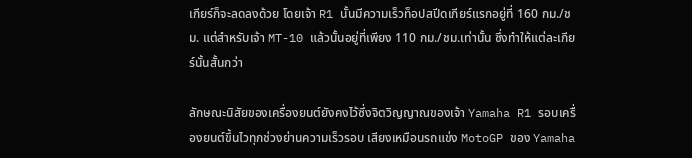เกียร์ก็จะลดลงด้วย โดยเจ้า R1 นั้นมีความเร็วท็อปสปีดเกียร์แรกอยู่ที่ 160 กม./ชม. แต่สำหรับเจ้า MT-10 แล้วนั้นอยู่ที่เพียง 110 กม./ชม.เท่านั้น ซึ่งทำให้แต่ละเกียร์นั้นสั้นกว่า

ลักษณะนิสัยของเครื่องยนต์ยังคงไว้ซึ่งจิตวิญญาณของเจ้า Yamaha R1 รอบเครื่องยนต์ขึ้นไวทุกช่วงย่านความเร็วรอบ เสียงเหมือนรถแข่ง MotoGP ของ Yamaha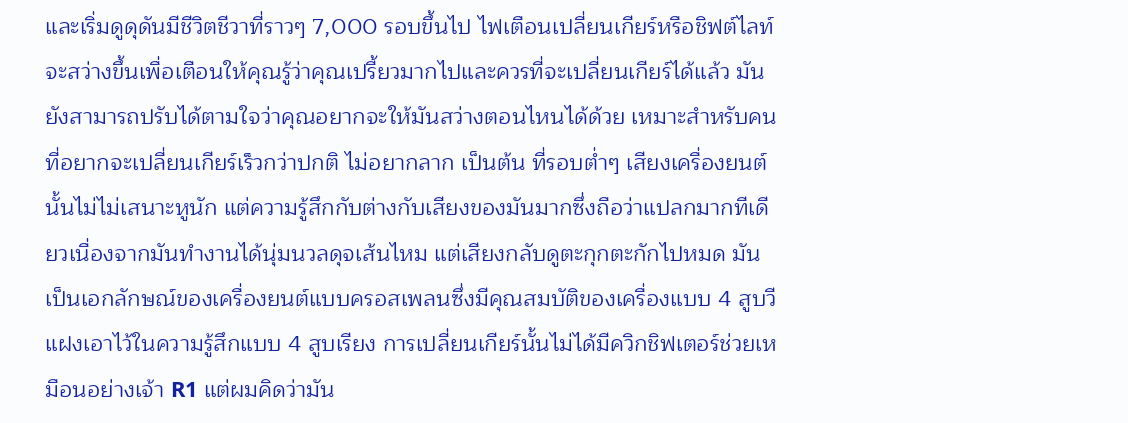และเริ่มดูดุดันมีชีวิตชีวาที่ราวๆ 7,000 รอบขึ้นไป ไฟเตือนเปลี่ยนเกียร์หรือชิฟต์ไลท์จะสว่างขึ้นเพื่อเตือนให้คุณรู้ว่าคุณเปรี้ยวมากไปและควรที่จะเปลี่ยนเกียร์ได้แล้ว มันยังสามารถปรับได้ตามใจว่าคุณอยากจะให้มันสว่างตอนไหนได้ด้วย เหมาะสำหรับคนที่อยากจะเปลี่ยนเกียร์เร็วกว่าปกติ ไม่อยากลาก เป็นต้น ที่รอบต่ำๆ เสียงเครื่องยนต์นั้นไม่ไม่เสนาะหูนัก แต่ความรู้สึกกับต่างกับเสียงของมันมากซึ่งถือว่าแปลกมากทีเดียวเนื่องจากมันทำงานได้นุ่มนวลดุจเส้นไหม แต่เสียงกลับดูตะกุกตะกักไปหมด มันเป็นเอกลักษณ์ของเครื่องยนต์แบบครอสเพลนซึ่งมีคุณสมบัติของเครื่องแบบ 4 สูบวีแฝงเอาไว้ในความรู้สึกแบบ 4 สูบเรียง การเปลี่ยนเกียร์นั้นไม่ได้มีควิกชิฟเตอร์ช่วยเหมือนอย่างเจ้า R1 แต่ผมคิดว่ามัน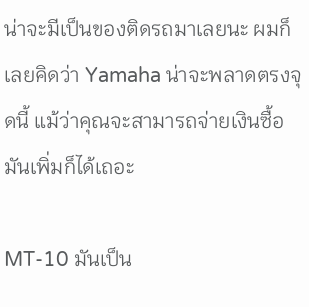น่าจะมีเป็นของติดรถมาเลยนะ ผมก็เลยคิดว่า Yamaha น่าจะพลาดตรงจุดนี้ แม้ว่าคุณจะสามารถจ่ายเงินซื้อมันเพิ่มก็ได้เถอะ

MT-10 มันเป็น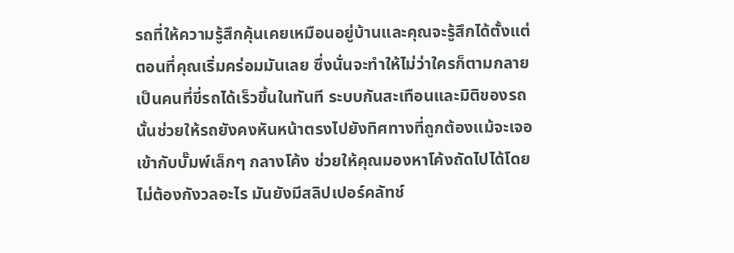รถที่ให้ความรู้สึกคุ้นเคยเหมือนอยู่บ้านและคุณจะรู้สึกได้ตั้งแต่ตอนที่คุณเริ่มคร่อมมันเลย ซึ่งนั่นจะทำให้ไม่ว่าใครก็ตามกลายเป็นคนที่ขี่รถได้เร็วขึ้นในทันที ระบบกันสะเทือนและมิติของรถนั้นช่วยให้รถยังคงหันหน้าตรงไปยังทิศทางที่ถูกต้องแม้จะเจอเข้ากับบั๊มพ์เล็กๆ กลางโค้ง ช่วยให้คุณมองหาโค้งถัดไปได้โดยไม่ต้องกังวลอะไร มันยังมีสลิปเปอร์คลัทช์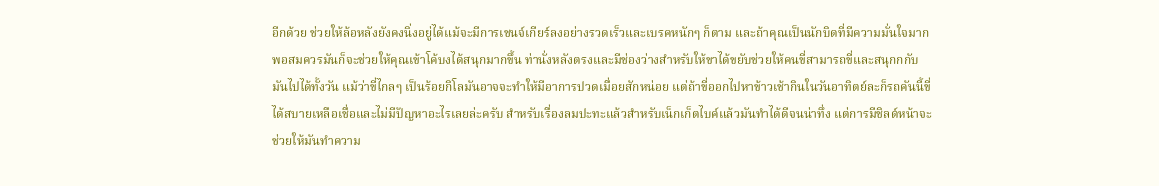อีกด้วย ช่วยให้ล้อหลังยังคงนิ่งอยู่ได้แม้จะมีการเชนจ์เกียร์ลงอย่างรวดเร็วและเบรคหนักๆ ก็ตาม และถ้าคุณเป็นนักบิดที่มีความมั่นใจมากพอสมควรมันก็จะช่วยให้คุณเข้าโค้บงได้สนุกมากขึ้น ท่านั่งหลังตรงและมีช่องว่างสำหรับให้ขาได้ขยับช่วยให้คนขี่สามารถขี่และสนุกกกับมันไปได้ทั้งวัน แม้ว่าขี่ไกลๆ เป็นร้อยกิโลมันอาจจะทำให้มีอาการปวดเมื่อยสักหน่อย แต่ถ้าขี่ออกไปหาข้าวเช้ากินในวันอาทิตย์ละก็รถคันนี้ขี่ได้สบายเหลือเชื่อและไม่มีปัญหาอะไรเลยล่ะครับ สำหรับเรื่องลมปะทะแล้วสำหรับเน็กเก็ตไบค์แล้วมันทำได้ดีจนน่าทึ่ง แต่การมีชิลด์หน้าจะช่วยให้มันทำความ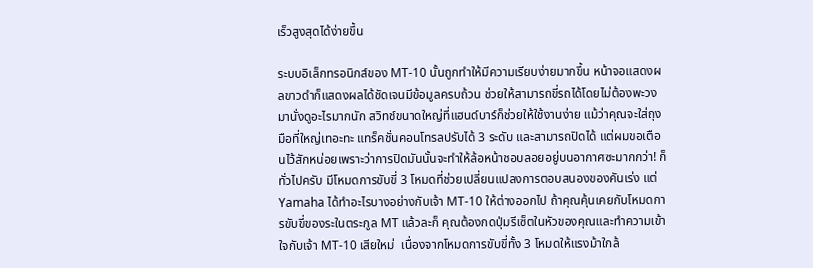เร็วสูงสุดได้ง่ายขึ้น

ระบบอิเล็กทรอนิกส์ของ MT-10 นั้นถูกทำให้มีความเรียบง่ายมากขึ้น หน้าจอแสดงผลขาวดำก็แสดงผลได้ชัดเจนมีข้อมูลครบถ้วน ช่วยให้สามารถขี่รถได้โดยไม่ต้องพะวงมานั่งดูอะไรมากนัก สวิทช์ขนาดใหญ่ที่แฮนด์บาร์ก็ช่วยให้ใช้งานง่าย แม้ว่าคุณจะใส่ถุงมือที่ใหญ่เทอะทะ แทร็คชั่นคอนโทรลปรับได้ 3 ระดับ และสามารถปิดได้ แต่ผมขอเตือนไว้สักหน่อยเพราะว่าการปิดมันนั้นจะทำให้ล้อหน้าชอบลอยอยู่บนอากาศซะมากกว่า! ก็ทั่วไปครับ มีโหมดการขับขี่ 3 โหมดที่ช่วยเปลี่ยนแปลงการตอบสนองของคันเร่ง แต่ Yamaha ได้ทำอะไรบางอย่างกับเจ้า MT-10 ให้ต่างออกไป ถ้าคุณคุ้นเคยกับโหมดการขับขี่ของระในตระกูล MT แล้วละก็ คุณต้องกดปุ่มรีเซ็ตในหัวของคุณและทำความเข้าใจกับเจ้า MT-10 เสียใหม่  เนื่องจากโหมดการขับขี่ทั้ง 3 โหมดให้แรงม้าใกล้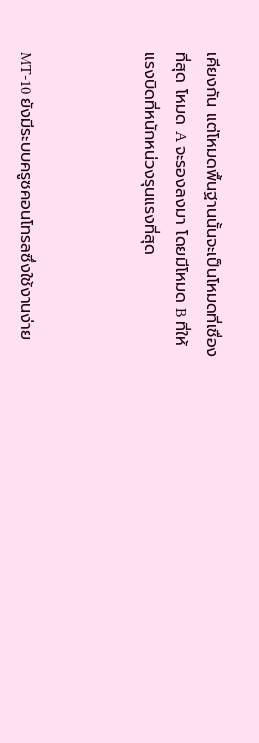เคียงกัน แต่โหมดพื้นฐานนั้นจะเป็นโหมดที่เชื่องที่สุด โหมด A จะรองลงมา โดยมีโหมด B ที่ให้แรงบิดที่หนักหน่วงรุนแรงที่สุด



MT-10 ยังมีระบบครูซคอนโทรลซึ่งใช้งานง่าย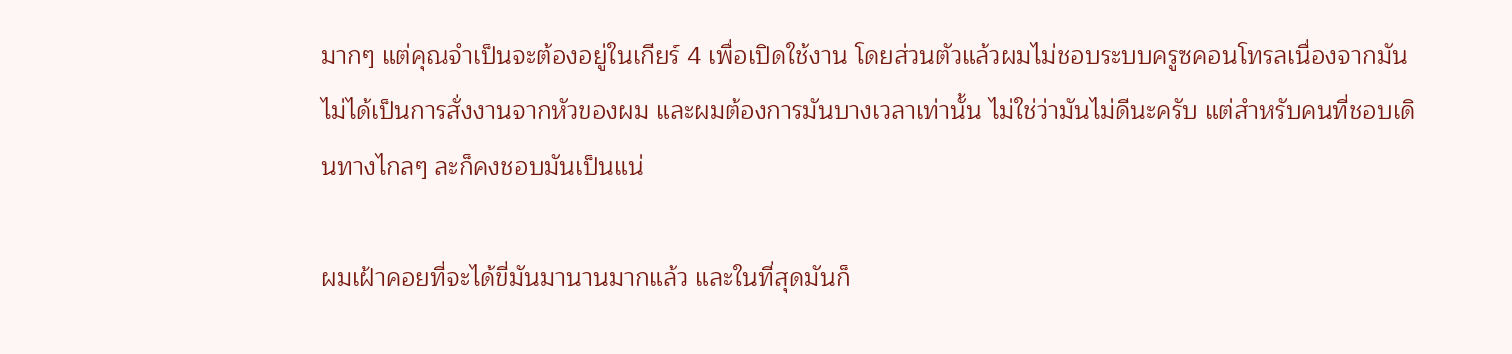มากๆ แต่คุณจำเป็นจะต้องอยู่ในเกียร์ 4 เพื่อเปิดใช้งาน โดยส่วนตัวแล้วผมไม่ชอบระบบครูซคอนโทรลเนื่องจากมันไม่ได้เป็นการสั่งงานจากหัวของผม และผมต้องการมันบางเวลาเท่านั้น ไม่ใช่ว่ามันไม่ดีนะครับ แต่สำหรับคนที่ชอบเดินทางไกลๆ ละก็คงชอบมันเป็นแน่

ผมเฝ้าคอยที่จะได้ขี่มันมานานมากแล้ว และในที่สุดมันก็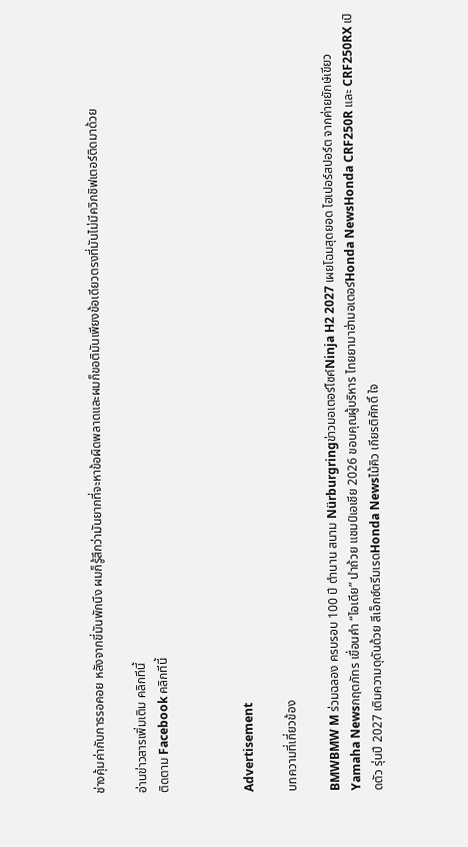ช่างคุ้มค่ากับการรอคอย หลังจากขี่มันพักนึง ผมก็รู้สึกว่ามันยากที่จะหาข้อผิดพลาดและผมก็ขอติมันเพียงข้อเดียวตรงที่มันไม่มีควิกชิฟเตอร์ติดมาด้วย

อ่านข่าวสารเพิ่มเติม คลิกทีนี้
ติดตาม Facebook คลิกทีนี้



Advertisement

บทความที่เกี่ยวข้อง

BMWBMW M ร่วมฉลอง ครบรอบ 100 ปี ตำนาน สนาม Nürburgringข่าวมอเตอร์ไซค์Ninja H2 2027 เผยโฉมสุดยอด ไฮเปอร์สปอร์ต จากค่ายยักษ์เขียวYamaha Newsกฤตภัทร เขื่อนคำ “ไอเดีย” นำถ้วย แชมป์เอเชีย 2026 ขอบคุณผู้บริหาร ไทยยามาฮ่ามอเตอร์Honda NewsHonda CRF250R และ CRF250RX เปิดตัว รุ่นปี 2027 เติมความดุดันด้วย สีเอ็กซ์ตรีมเรดHonda Newsไม้คิว เกียรติศักดิ์ ใจ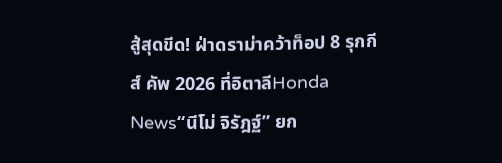สู้สุดขีด! ฝ่าดราม่าคว้าท็อป 8 รุกกีส์ คัพ 2026 ที่อิตาลีHonda News“นีโม่ จิรัฎฐ์” ยก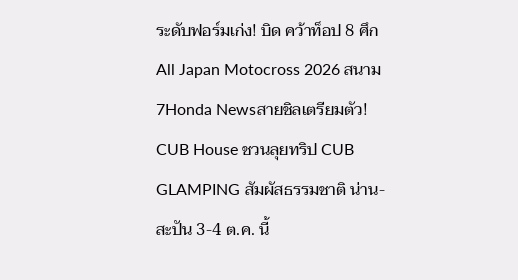ระดับฟอร์มเก่ง! บิด คว้าท็อป 8 ศึก All Japan Motocross 2026 สนาม 7Honda Newsสายชิลเตรียมตัว! CUB House ชวนลุยทริป CUB GLAMPING สัมผัสธรรมชาติ น่าน-สะปัน 3-4 ต.ค. นี้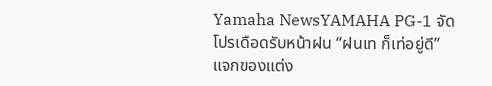Yamaha NewsYAMAHA PG-1 จัดโปรเดือดรับหน้าฝน “ฝนเท ก็เท่อยู่ดี” แจกของแต่ง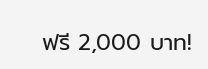ฟรี 2,000 บาท!